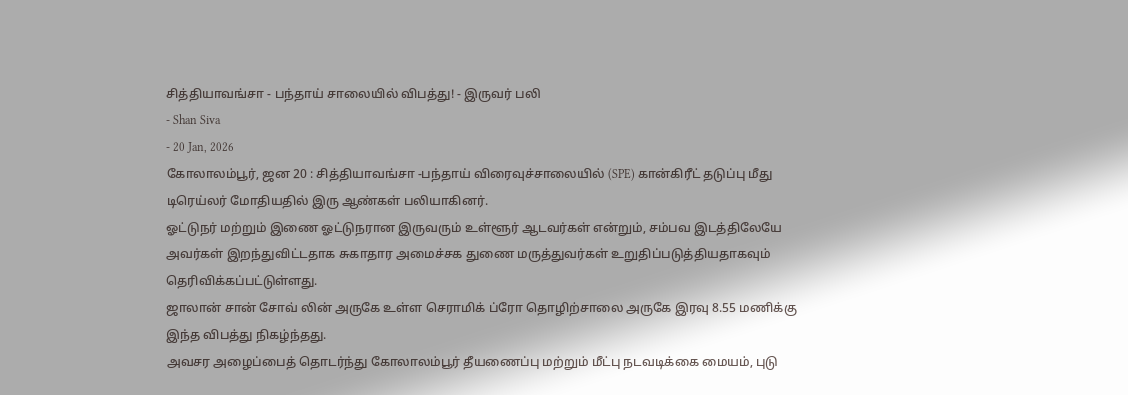சித்தியாவங்சா - பந்தாய் சாலையில் விபத்து! - இருவர் பலி
- Shan Siva
- 20 Jan, 2026
கோலாலம்பூர், ஜன 20 : சித்தியாவங்சா -பந்தாய் விரைவுச்சாலையில் (SPE) கான்கிரீட் தடுப்பு மீது டிரெய்லர் மோதியதில் இரு ஆண்கள் பலியாகினர்.
ஓட்டுநர் மற்றும் இணை ஓட்டுநரான இருவரும் உள்ளூர் ஆடவர்கள் என்றும், சம்பவ இடத்திலேயே அவர்கள் இறந்துவிட்டதாக சுகாதார அமைச்சக துணை மருத்துவர்கள் உறுதிப்படுத்தியதாகவும் தெரிவிக்கப்பட்டுள்ளது.
ஜாலான் சான் சோவ் லின் அருகே உள்ள செராமிக் ப்ரோ தொழிற்சாலை அருகே இரவு 8.55 மணிக்கு இந்த விபத்து நிகழ்ந்தது.
அவசர அழைப்பைத் தொடர்ந்து கோலாலம்பூர் தீயணைப்பு மற்றும் மீட்பு நடவடிக்கை மையம், புடு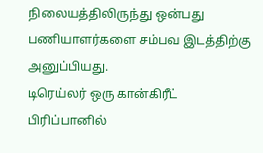நிலையத்திலிருந்து ஒன்பது பணியாளர்களை சம்பவ இடத்திற்கு அனுப்பியது.
டிரெய்லர் ஒரு கான்கிரீட் பிரிப்பானில்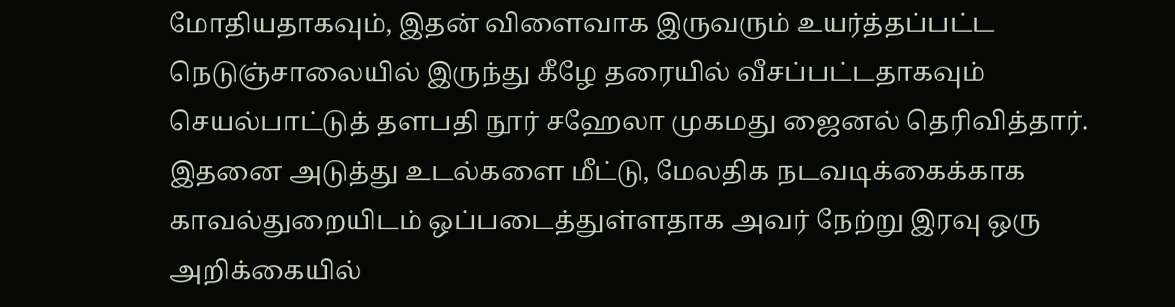மோதியதாகவும், இதன் விளைவாக இருவரும் உயர்த்தப்பட்ட நெடுஞ்சாலையில் இருந்து கீழே தரையில் வீசப்பட்டதாகவும் செயல்பாட்டுத் தளபதி நூர் சஹேலா முகமது ஜைனல் தெரிவித்தார்.
இதனை அடுத்து உடல்களை மீட்டு, மேலதிக நடவடிக்கைக்காக காவல்துறையிடம் ஒப்படைத்துள்ளதாக அவர் நேற்று இரவு ஒரு அறிக்கையில்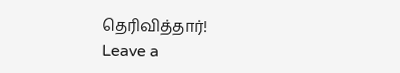தெரிவித்தார்!
Leave a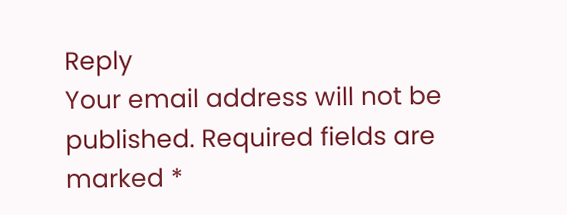Reply
Your email address will not be published. Required fields are marked *